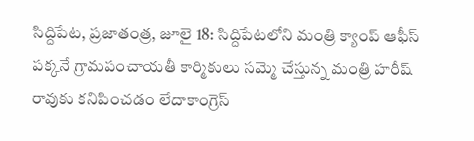సిద్దిపేట, ప్రజాతంత్ర, జూలై 18: సిద్దిపేటలోని మంత్రి క్యాంప్ ఆఫీస్ పక్కనే గ్రామపంచాయతీ కార్మికులు సమ్మె చేస్తున్న మంత్రి హరీష్ రావుకు కనిపించడం లేదాకాంగ్రెస్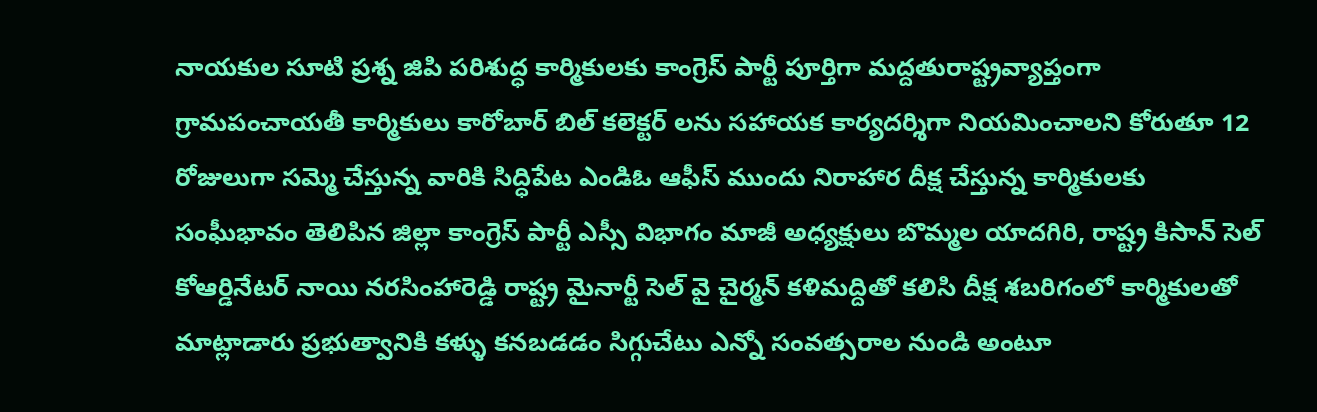నాయకుల సూటి ప్రశ్న జిపి పరిశుద్ధ కార్మికులకు కాంగ్రెస్ పార్టీ పూర్తిగా మద్దతురాష్ట్రవ్యాప్తంగా గ్రామపంచాయతీ కార్మికులు కారోబార్ బిల్ కలెక్టర్ లను సహాయక కార్యదర్శిగా నియమించాలని కోరుతూ 12 రోజులుగా సమ్మె చేస్తున్న వారికి సిద్ధిపేట ఎండిఓ ఆఫీస్ ముందు నిరాహార దీక్ష చేస్తున్న కార్మికులకు సంఘీభావం తెలిపిన జిల్లా కాంగ్రెస్ పార్టీ ఎస్సీ విభాగం మాజీ అధ్యక్షులు బొమ్మల యాదగిరి, రాష్ట్ర కిసాన్ సెల్ కోఆర్డినేటర్ నాయి నరసింహారెడ్డి రాష్ట్ర మైనార్టీ సెల్ వై చైర్మన్ కళిమద్దితో కలిసి దీక్ష శబరిగంలో కార్మికులతో మాట్లాడారు ప్రభుత్వానికి కళ్ళు కనబడడం సిగ్గుచేటు ఎన్నో సంవత్సరాల నుండి అంటూ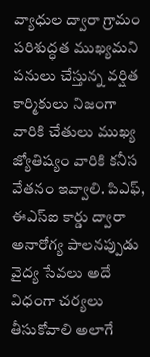వ్యాధుల ద్వారా గ్రామం పరిశుద్ధత ముఖ్యమని పనులు చేస్తున్న వర్షిత కార్మికులు నిజంగా వారికి చేతులు ముఖ్య జ్యోతిష్యం వారికి కనీస వేతనం ఇవ్వాలి. పిఎఫ్, ఈఎస్ఐ కార్డు ద్వారా అనారోగ్య పాలనప్పుడు వైద్య సేవలు అదే విధంగా చర్యలు తీసుకోవాలి అలాగే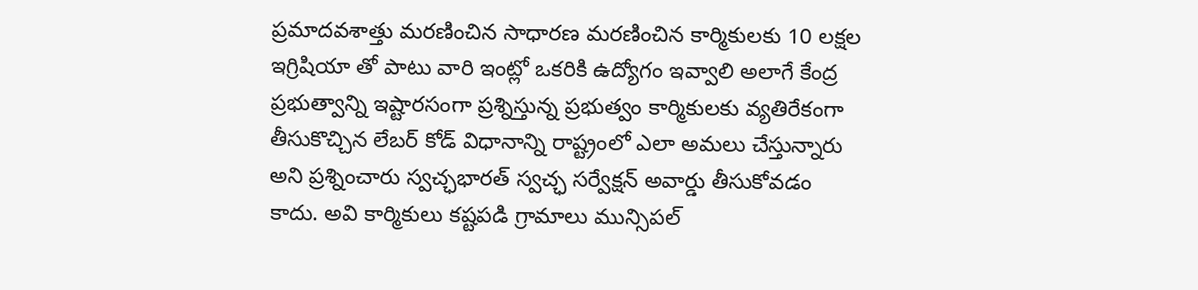ప్రమాదవశాత్తు మరణించిన సాధారణ మరణించిన కార్మికులకు 10 లక్షల ఇగ్రిషియా తో పాటు వారి ఇంట్లో ఒకరికి ఉద్యోగం ఇవ్వాలి అలాగే కేంద్ర ప్రభుత్వాన్ని ఇష్టారసంగా ప్రశ్నిస్తున్న ప్రభుత్వం కార్మికులకు వ్యతిరేకంగా తీసుకొచ్చిన లేబర్ కోడ్ విధానాన్ని రాష్ట్రంలో ఎలా అమలు చేస్తున్నారు అని ప్రశ్నించారు స్వచ్ఛభారత్ స్వచ్ఛ సర్వేక్షన్ అవార్డు తీసుకోవడం కాదు. అవి కార్మికులు కష్టపడి గ్రామాలు మున్సిపల్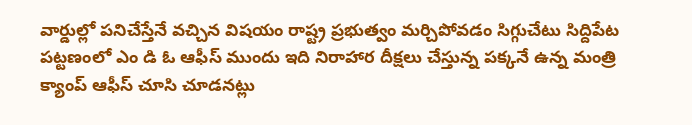వార్డుల్లో పనిచేస్తేనే వచ్చిన విషయం రాష్ట్ర ప్రభుత్వం మర్చిపోవడం సిగ్గుచేటు సిద్దిపేట పట్టణంలో ఎం డి ఓ ఆఫీస్ ముందు ఇది నిరాహార దీక్షలు చేస్తున్న పక్కనే ఉన్న మంత్రి క్యాంప్ ఆఫీస్ చూసి చూడనట్లు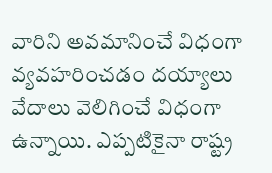వారిని అవమానించే విధంగా వ్యవహరించడం దయ్యాలు వేదాలు వెలిగించే విధంగా ఉన్నాయి. ఎప్పటికైనా రాష్ట్ర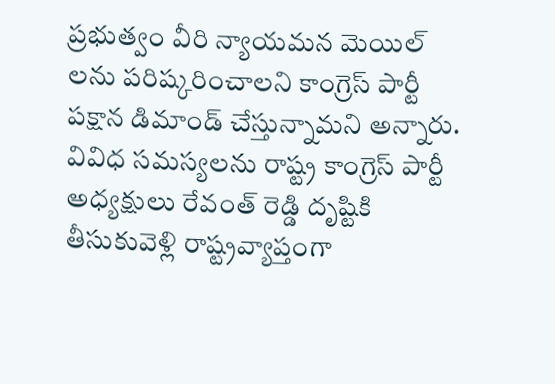ప్రభుత్వం వీరి న్యాయమన మెయిల్ లను పరిష్కరించాలని కాంగ్రెస్ పార్టీ పక్షాన డిమాండ్ చేస్తున్నామని అన్నారు. వివిధ సమస్యలను రాష్ట్ర కాంగ్రెస్ పార్టీ అధ్యక్షులు రేవంత్ రెడ్డి దృష్టికి తీసుకువెళ్లి రాష్ట్రవ్యాప్తంగా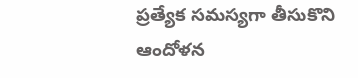ప్రత్యేక సమస్యగా తీసుకొని ఆందోళన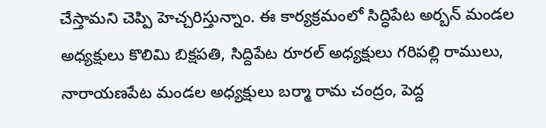చేస్తామని చెప్పి హెచ్చరిస్తున్నాం. ఈ కార్యక్రమంలో సిద్ధిపేట అర్బన్ మండల అధ్యక్షులు కొలిమి బిక్షపతి, సిద్దిపేట రూరల్ అధ్యక్షులు గరిపల్లి రాములు, నారాయణపేట మండల అధ్యక్షులు బర్మా రామ చంద్రం, పెద్ద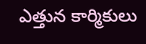ఎత్తున కార్మికులు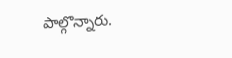పాల్గొన్నారు.